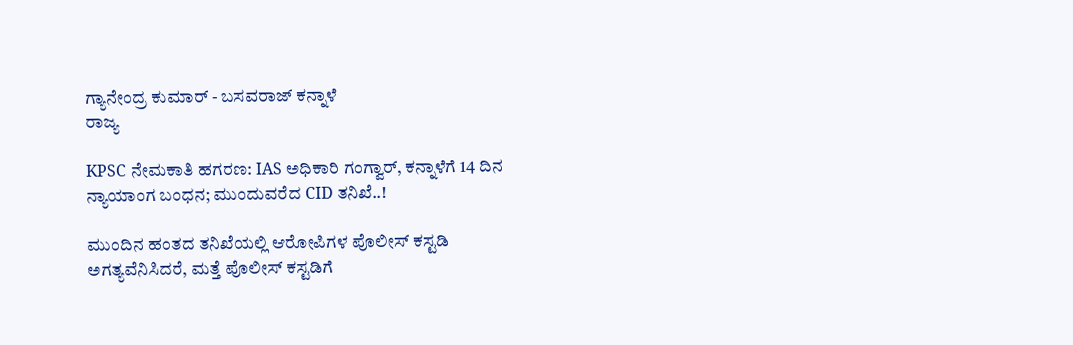ಗ್ಯಾನೇಂದ್ರ ಕುಮಾರ್ - ಬಸವರಾಜ್ ಕನ್ನಾಳೆ
ರಾಜ್ಯ

KPSC ನೇಮಕಾತಿ ಹಗರಣ: IAS ಅಧಿಕಾರಿ ಗಂಗ್ವಾರ್, ಕನ್ನಾಳೆಗೆ 14 ದಿನ ನ್ಯಾಯಾಂಗ ಬಂಧನ; ಮುಂದುವರೆದ CID ತನಿಖೆ..!

ಮುಂದಿನ ಹಂತದ ತನಿಖೆಯಲ್ಲಿ ಆರೋಪಿಗಳ ಪೊಲೀಸ್‌ ಕಸ್ಟಡಿ ಅಗತ್ಯವೆನಿಸಿದರೆ, ಮತ್ತೆ ಪೊಲೀಸ್‌ ಕಸ್ಟಡಿಗೆ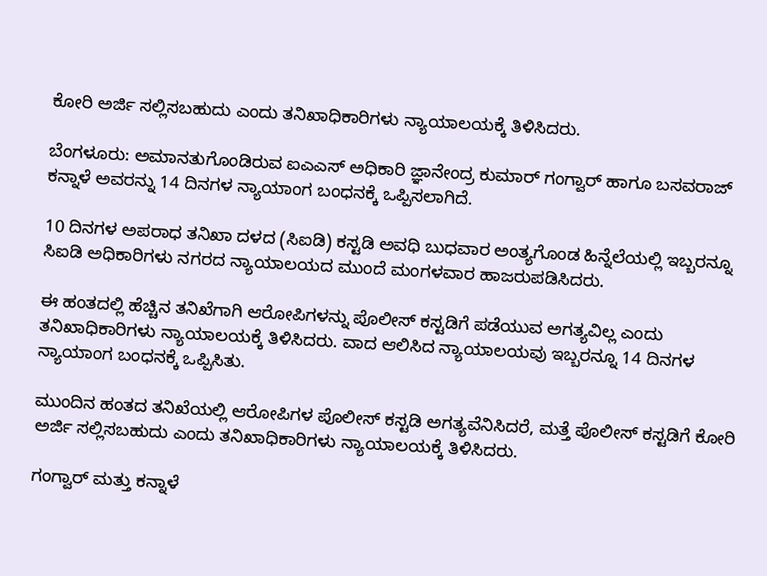ಕೋರಿ ಅರ್ಜಿ ಸಲ್ಲಿಸಬಹುದು ಎಂದು ತನಿಖಾಧಿಕಾರಿಗಳು ನ್ಯಾಯಾಲಯಕ್ಕೆ ತಿಳಿಸಿದರು.

ಬೆಂಗಳೂರು: ಅಮಾನತುಗೊಂಡಿರುವ ಐಎಎಸ್‌ ಅಧಿಕಾರಿ ಜ್ಞಾನೇಂದ್ರ ಕುಮಾರ್‌ ಗಂಗ್ವಾರ್ ಹಾಗೂ ಬಸವರಾಜ್‌ ಕನ್ನಾಳೆ ಅವರನ್ನು 14 ದಿನಗಳ ನ್ಯಾಯಾಂಗ ಬಂಧನಕ್ಕೆ ಒಪ್ಪಿಸಲಾಗಿದೆ.

10 ದಿನಗಳ ಅಪರಾಧ ತನಿಖಾ ದಳದ (ಸಿಐಡಿ) ಕಸ್ಟಡಿ ಅವಧಿ ಬುಧವಾರ ಅಂತ್ಯಗೊಂಡ ಹಿನ್ನೆಲೆಯಲ್ಲಿ ಇಬ್ಬರನ್ನೂ ಸಿಐಡಿ ಅಧಿಕಾರಿಗಳು ನಗರದ ನ್ಯಾಯಾಲಯದ ಮುಂದೆ ಮಂಗಳವಾರ ಹಾಜರುಪಡಿಸಿದರು.

ಈ ಹಂತದಲ್ಲಿ ಹೆಚ್ಚಿನ ತನಿಖೆಗಾಗಿ ಆರೋಪಿಗಳನ್ನು ಪೊಲೀಸ್‌ ಕಸ್ಟಡಿಗೆ ಪಡೆಯುವ ಅಗತ್ಯವಿಲ್ಲ ಎಂದು ತನಿಖಾಧಿಕಾರಿಗಳು ನ್ಯಾಯಾಲಯಕ್ಕೆ ತಿಳಿಸಿದರು. ವಾದ ಆಲಿಸಿದ ನ್ಯಾಯಾಲಯವು ಇಬ್ಬರನ್ನೂ 14 ದಿನಗಳ ನ್ಯಾಯಾಂಗ ಬಂಧನಕ್ಕೆ ಒಪ್ಪಿಸಿತು.

ಮುಂದಿನ ಹಂತದ ತನಿಖೆಯಲ್ಲಿ ಆರೋಪಿಗಳ ಪೊಲೀಸ್‌ ಕಸ್ಟಡಿ ಅಗತ್ಯವೆನಿಸಿದರೆ, ಮತ್ತೆ ಪೊಲೀಸ್‌ ಕಸ್ಟಡಿಗೆ ಕೋರಿ ಅರ್ಜಿ ಸಲ್ಲಿಸಬಹುದು ಎಂದು ತನಿಖಾಧಿಕಾರಿಗಳು ನ್ಯಾಯಾಲಯಕ್ಕೆ ತಿಳಿಸಿದರು.

ಗಂಗ್ವಾರ್ ಮತ್ತು ಕನ್ನಾಳೆ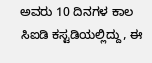ಅವರು 10 ದಿನಗಳ ಕಾಲ ಸಿಐಡಿ ಕಸ್ಟಡಿಯಲ್ಲಿದ್ದು, ಈ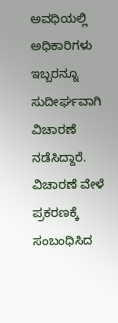ಅವಧಿಯಲ್ಲಿ ಅಧಿಕಾರಿಗಳು ಇಬ್ಬರನ್ನೂ ಸುದೀರ್ಘವಾಗಿ ವಿಚಾರಣೆ ನಡೆಸಿದ್ದಾರೆ. ವಿಚಾರಣೆ ವೇಳೆ ಪ್ರಕರಣಕ್ಕೆ ಸಂಬಂಧಿಸಿದ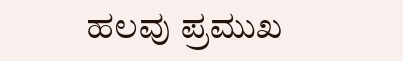ಹಲವು ಪ್ರಮುಖ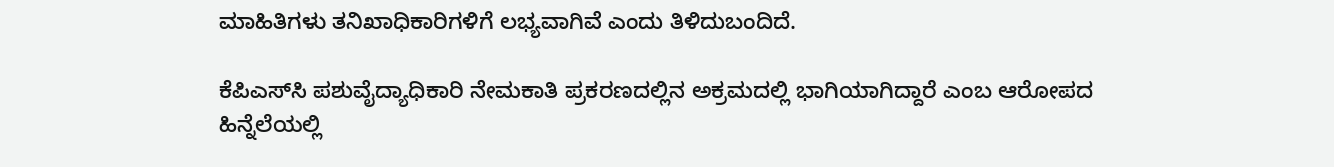ಮಾಹಿತಿಗಳು ತನಿಖಾಧಿಕಾರಿಗಳಿಗೆ ಲಭ್ಯವಾಗಿವೆ ಎಂದು ತಿಳಿದುಬಂದಿದೆ.

ಕೆಪಿಎಸ್‌ಸಿ ಪಶುವೈದ್ಯಾಧಿಕಾರಿ ನೇಮಕಾತಿ ಪ್ರಕರಣದಲ್ಲಿನ ಅಕ್ರಮದಲ್ಲಿ ಭಾಗಿಯಾಗಿದ್ದಾರೆ ಎಂಬ ಆರೋಪದ ಹಿನ್ನೆಲೆಯಲ್ಲಿ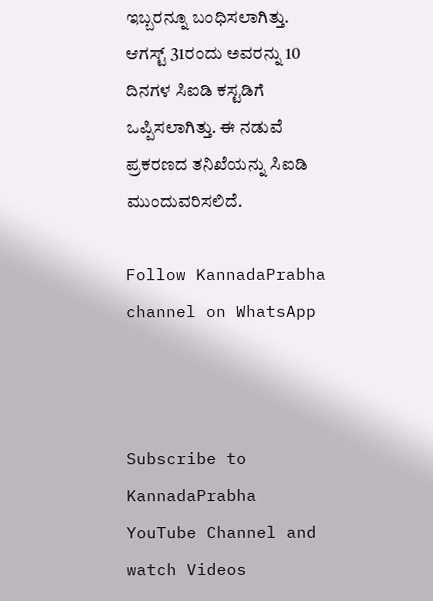ಇಬ್ಬರನ್ನೂ ಬಂಧಿಸಲಾಗಿತ್ತು. ಆಗಸ್ಟ್‌ 31ರಂದು ಅವರನ್ನು 10 ದಿನಗಳ ಸಿಐಡಿ ಕಸ್ಟಡಿಗೆ ಒಪ್ಪಿಸಲಾಗಿತ್ತು. ಈ ನಡುವೆ ಪ್ರಕರಣದ ತನಿಖೆಯನ್ನು ಸಿಐಡಿ ಮುಂದುವರಿಸಲಿದೆ.

Follow KannadaPrabha channel on WhatsApp



Subscribe to KannadaPrabha YouTube Channel and watch Videos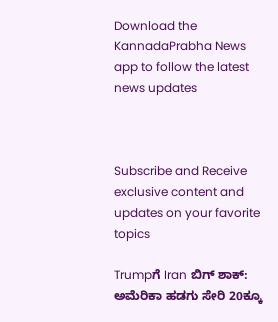Download the KannadaPrabha News app to follow the latest news updates



Subscribe and Receive exclusive content and updates on your favorite topics

Trumpಗೆ Iran ಬಿಗ್ ಶಾಕ್: ಅಮೆರಿಕಾ ಹಡಗು ಸೇರಿ 20ಕ್ಕೂ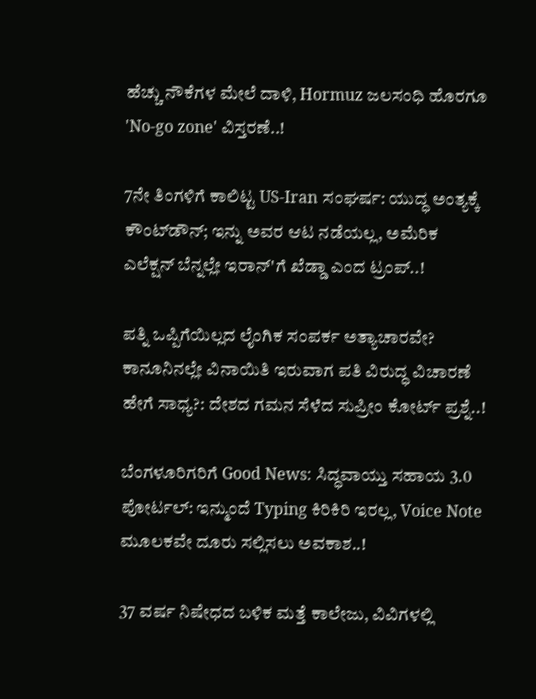ಹೆಚ್ಚು ನೌಕೆಗಳ ಮೇಲೆ ದಾಳಿ, Hormuz ಜಲಸಂಧಿ ಹೊರಗೂ 'No-go zone' ವಿಸ್ತರಣೆ..!

7ನೇ ತಿಂಗಳಿಗೆ ಕಾಲಿಟ್ಟ US-Iran ಸಂಘರ್ಷ: ಯುದ್ಧ ಅಂತ್ಯಕ್ಕೆ ಕೌಂಟ್‌ಡೌನ್; ಇನ್ನು ಅವರ ಆಟ ನಡೆಯಲ್ಲ, ಅಮೆರಿಕ ಎಲೆಕ್ಷನ್ ಬೆನ್ನಲ್ಲೇ ಇರಾನ್'ಗೆ ಖೆಡ್ಡಾ ಎಂದ ಟ್ರಂಪ್..!

ಪತ್ನಿ ಒಪ್ಪಿಗೆಯಿಲ್ಲದ ಲೈಂಗಿಕ ಸಂಪರ್ಕ ಅತ್ಯಾಚಾರವೇ? ಕಾನೂನಿನಲ್ಲೇ ವಿನಾಯಿತಿ ಇರುವಾಗ ಪತಿ ವಿರುದ್ಧ ವಿಚಾರಣೆ ಹೇಗೆ ಸಾಧ್ಯ?: ದೇಶದ ಗಮನ ಸೆಳೆದ ಸುಪ್ರೀಂ ಕೋರ್ಟ್ ಪ್ರಶ್ನೆ..!

ಬೆಂಗಳೂರಿಗರಿಗೆ Good News: ಸಿದ್ಧವಾಯ್ತು ಸಹಾಯ 3.0 ಪೋರ್ಟಲ್‌: ಇನ್ಮುಂದೆ Typing ಕಿರಿಕಿರಿ ಇರಲ್ಲ, Voice Note ಮೂಲಕವೇ ದೂರು ಸಲ್ಲಿಸಲು ಅವಕಾಶ..!

37 ವರ್ಷ ನಿಷೇಧದ ಬಳಿಕ ಮತ್ತೆ ಕಾಲೇಜು, ವಿವಿಗಳಲ್ಲಿ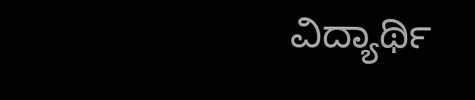ವಿದ್ಯಾರ್ಥಿ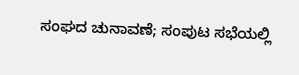ಸಂಘದ ಚುನಾವಣೆ; ಸಂಪುಟ ಸಭೆಯಲ್ಲಿ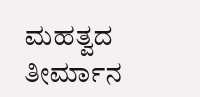ಮಹತ್ವದ ತೀರ್ಮಾನ